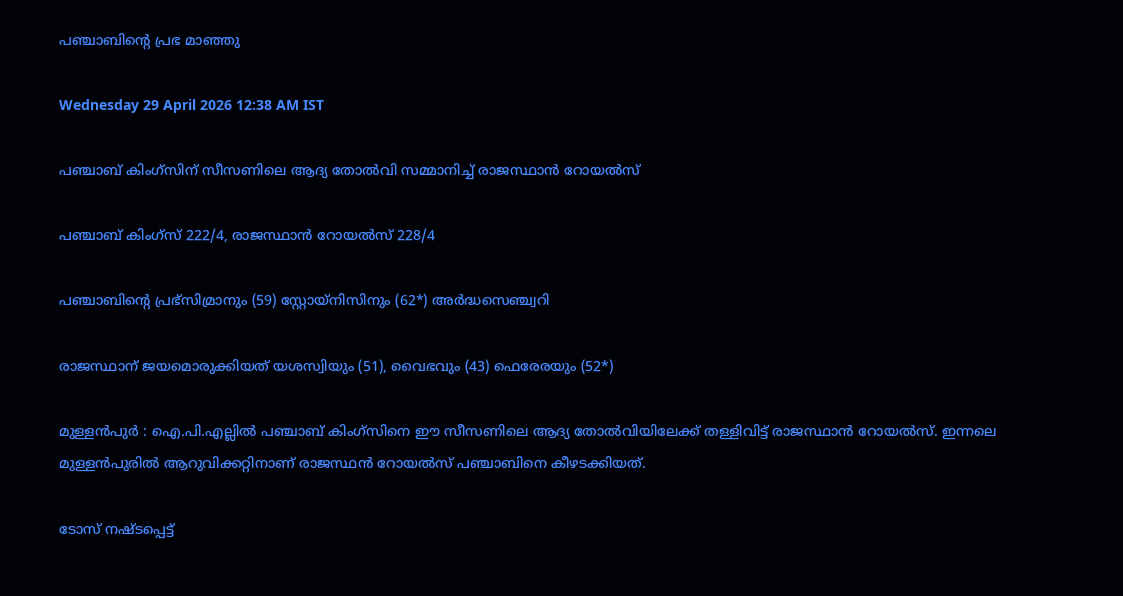പഞ്ചാബിന്റെ പ്രഭ മാഞ്ഞു

Wednesday 29 April 2026 12:38 AM IST

പഞ്ചാബ് കിംഗ്സിന് സീസണിലെ ആദ്യ തോൽവി സമ്മാനിച്ച് രാജസ്ഥാൻ റോയൽസ്

പഞ്ചാബ് കിംഗ്സ് 222/4, രാജസ്ഥാൻ റോയൽസ് 228/4

പഞ്ചാബിന്റെ പ്രഭ്സിമ്രാനും (59) സ്റ്റോയ്നിസിനും (62*) അർദ്ധസെഞ്ച്വറി

രാജസ്ഥാന് ജയമൊരുക്കിയത് യശസ്വിയും (51), വൈഭവും (43) ഫെരേരയും (52*)

മുള്ളൻപുർ : ഐ.പി.എല്ലിൽ പഞ്ചാബ് കിംഗ്സിനെ ഈ സീസണിലെ ആദ്യ തോൽവിയിലേക്ക് തള്ളിവിട്ട് രാജസ്ഥാൻ റോയൽസ്. ഇന്നലെ മുള്ളൻപുരിൽ ആറുവിക്കറ്റിനാണ് രാജസ്ഥൻ റോയൽസ് പഞ്ചാബിനെ കീഴടക്കിയത്.

ടോസ് നഷ്ടപ്പെട്ട്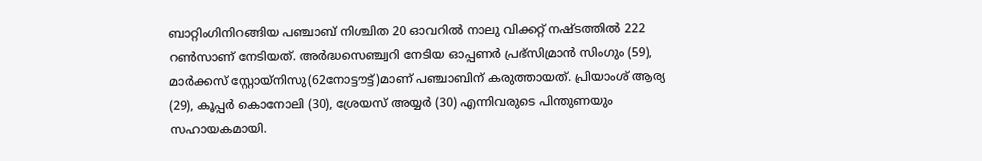ബാറ്റിംഗിനിറങ്ങിയ പഞ്ചാബ് നിശ്ചിത 20 ഓവറിൽ നാലു വിക്കറ്റ് നഷ്ടത്തിൽ 222 റൺസാണ് നേടിയത്. അർദ്ധസെഞ്ച്വറി നേടിയ ഓപ്പണർ പ്രഭ്സിമ്രാൻ സിംഗും (59), മാർക്കസ് സ്റ്റോയ്നിസു(62നോട്ടൗട്ട്)മാണ് പഞ്ചാബിന് കരുത്തായത്. പ്രിയാംശ് ആര്യ (29), കൂപ്പർ കൊനോലി (30), ശ്രേയസ് അയ്യർ (30) എന്നിവരുടെ പിന്തുണയും സഹായകമായി.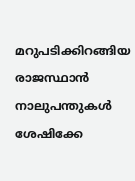മറുപടിക്കിറങ്ങിയ രാജസ്ഥാൻ നാലുപന്തുകൾ ശേഷിക്കേ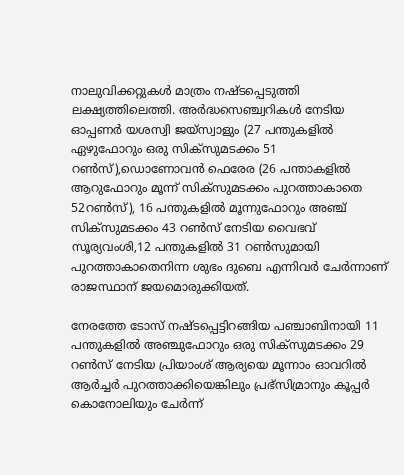നാലുവിക്കറ്റുകൾ മാത്രം നഷ്ടപ്പെടുത്തി ലക്ഷ്യത്തിലെത്തി. അർദ്ധസെഞ്ച്വറികൾ നേടിയ ഓപ്പണർ യശസ്വി ജയ്സ്വാളും (27 പന്തുകളിൽ ഏഴുഫോറും ഒരു സിക്സുമടക്കം 51 റൺസ്),ഡൊണോവൻ ഫെരേര (26 പന്താകളിൽ ആറുഫോറും മൂന്ന് സിക്സുമടക്കം പുറത്താകാതെ 52റൺസ്), 16 പന്തുകളിൽ മൂന്നുഫോറും അഞ്ച് സിക്സുമടക്കം 43 റൺസ് നേടിയ വൈഭവ് സൂര്യവംശി,12 പന്തുകളിൽ 31 റൺസുമായി പുറത്താകാതെനിന്ന ശുഭം ദുബെ എന്നിവർ ചേർന്നാണ് രാജസ്ഥാന് ജയമൊരുക്കിയത്.

നേരത്തേ ടോസ് നഷ്ടപ്പെട്ടിറങ്ങിയ പഞ്ചാബിനായി 11 പന്തുകളിൽ അഞ്ചുഫോറും ഒരു സിക്സുമടക്കം 29 റൺസ് നേടിയ പ്രിയാംശ് ആര്യയെ മൂന്നാം ഓവറിൽ ആർച്ചർ പുറത്താക്കിയെങ്കിലും പ്രഭ്സിമ്രാനും കൂപ്പർ കൊനോലിയും ചേർന്ന്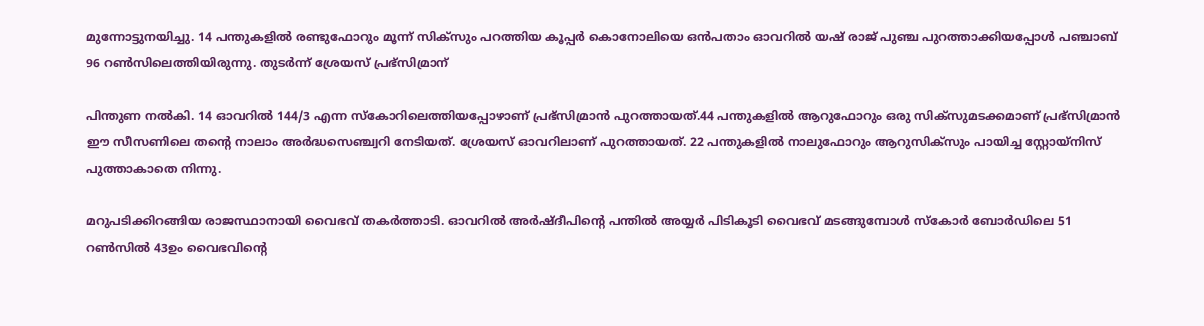മുന്നോട്ടുനയിച്ചു. 14 പന്തുകളിൽ രണ്ടുഫോറും മൂന്ന് സിക്സും പറത്തിയ കൂപ്പർ കൊനോലിയെ ഒൻപതാം ഓവറിൽ യഷ്‌ രാജ് പുഞ്ച പുറത്താക്കിയപ്പോൾ പഞ്ചാബ് 96 റൺസിലെത്തിയിരുന്നു. തുടർന്ന് ശ്രേയസ് പ്രഭ്സിമ്രാന്

പിന്തുണ നൽകി. 14 ഓവറിൽ 144/3 എന്ന സ്കോറിലെത്തിയപ്പോഴാണ് പ്രഭ്സിമ്രാൻ പുറത്തായത്.44 പന്തുകളിൽ ആറുഫോറും ഒരു സിക്സുമടക്കമാണ് പ്രഭ്സിമ്രാൻ ഈ സീസണിലെ തന്റെ നാലാം അർദ്ധസെഞ്ച്വറി നേടിയത്. ശ്രേയസ് ഓവറിലാണ് പുറത്തായത്. 22 പന്തുകളിൽ നാലുഫോറും ആറുസിക്സും പായിച്ച സ്റ്റോയ്നിസ് പുത്താകാതെ നിന്നു.

മറുപടിക്കിറങ്ങിയ രാജസ്ഥാനായി വൈഭവ് തകർത്താടി. ഓവറിൽ അർഷ്ദീപിന്റെ പന്തിൽ അയ്യർ പിടികൂടി വൈഭവ് മടങ്ങുമ്പോൾ സ്കോർ ബോർഡിലെ 51 റൺസിൽ 43ഉം വൈഭവിന്റെ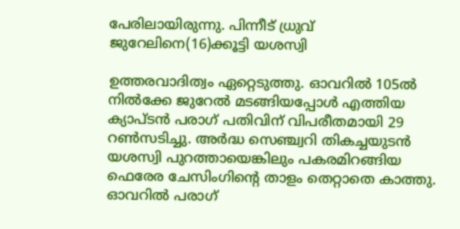പേരിലായിരുന്നു. പിന്നീട് ധ്രുവ് ജുറേലിനെ(16)ക്കൂട്ടി യശസ്വി

ഉത്തരവാദിത്വം ഏറ്റെടുത്തു. ഓവറിൽ 105ൽ നിൽക്കേ ജുറേൽ മടങ്ങിയപ്പോൾ എത്തിയ ക്യാപ്ടൻ പരാഗ് പതിവിന് വിപരീതമായി 29 റൺസടിച്ചു. അർദ്ധ സെഞ്ച്വറി തികച്ചയുടൻ യശസ്വി പുറത്തായെങ്കിലും പകരമിറങ്ങിയ ഫെരേര ചേസിംഗിന്റെ താളം തെറ്റാതെ കാത്തു. ഓവറിൽ പരാഗ്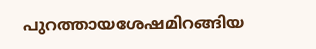പുറത്തായശേഷമിറങ്ങിയ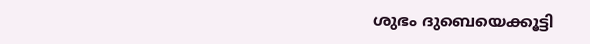ശുഭം ദുബെയെക്കൂട്ടി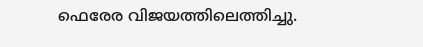ഫെരേര വിജയത്തിലെത്തിച്ചു.